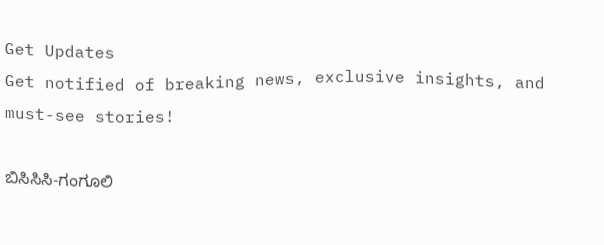Get Updates
Get notified of breaking news, exclusive insights, and must-see stories!

ಬಿಸಿಸಿಸಿ-ಗಂಗೂಲಿ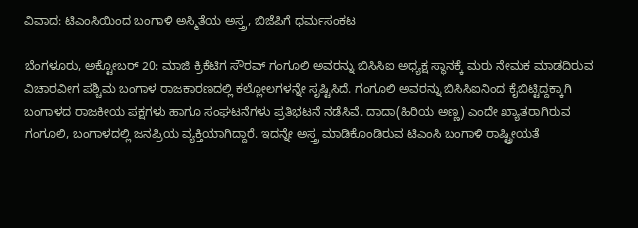ವಿವಾದ: ಟಿಎಂಸಿಯಿಂದ ಬಂಗಾಳಿ ಅಸ್ಮಿತೆಯ ಅಸ್ತ್ರ, ಬಿಜೆಪಿಗೆ ಧರ್ಮಸಂಕಟ

ಬೆಂಗಳೂರು, ಅಕ್ಟೋಬರ್‌ 20: ಮಾಜಿ ಕ್ರಿಕೆಟಿಗ ಸೌರವ್‌ ಗಂಗೂಲಿ ಅವರನ್ನು ಬಿಸಿಸಿಐ ಅಧ್ಯಕ್ಷ ಸ್ಥಾನಕ್ಕೆ ಮರು ನೇಮಕ ಮಾಡದಿರುವ ವಿಚಾರವೀಗ ಪಶ್ಚಿಮ ಬಂಗಾಳ ರಾಜಕಾರಣದಲ್ಲಿ ಕಲ್ಲೋಲಗಳನ್ನೇ ಸೃಷ್ಟಿಸಿದೆ. ಗಂಗೂಲಿ ಅವರನ್ನು ಬಿಸಿಸಿಐನಿಂದ ಕೈಬಿಟ್ಟಿದ್ದಕ್ಕಾಗಿ ಬಂಗಾಳದ ರಾಜಕೀಯ ಪಕ್ಷಗಳು ಹಾಗೂ ಸಂಘಟನೆಗಳು ಪ್ರತಿಭಟನೆ ನಡೆಸಿವೆ. ದಾದಾ(ಹಿರಿಯ ಅಣ್ಣ) ಎಂದೇ ಖ್ಯಾತರಾಗಿರುವ ಗಂಗೂಲಿ, ಬಂಗಾಳದಲ್ಲಿ ಜನಪ್ರಿಯ ವ್ಯಕ್ತಿಯಾಗಿದ್ದಾರೆ. ಇದನ್ನೇ ಅಸ್ತ್ರ ಮಾಡಿಕೊಂಡಿರುವ ಟಿಎಂಸಿ ಬಂಗಾಳಿ ರಾಷ್ಟ್ರೀಯತೆ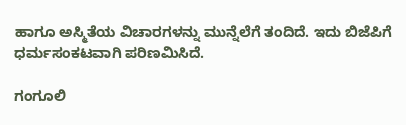ಹಾಗೂ ಅಸ್ಮಿತೆಯ ವಿಚಾರಗಳನ್ನು ಮುನ್ನೆಲೆಗೆ ತಂದಿದೆ. ಇದು ಬಿಜೆಪಿಗೆ ಧರ್ಮಸಂಕಟವಾಗಿ ಪರಿಣಮಿಸಿದೆ.

ಗಂಗೂಲಿ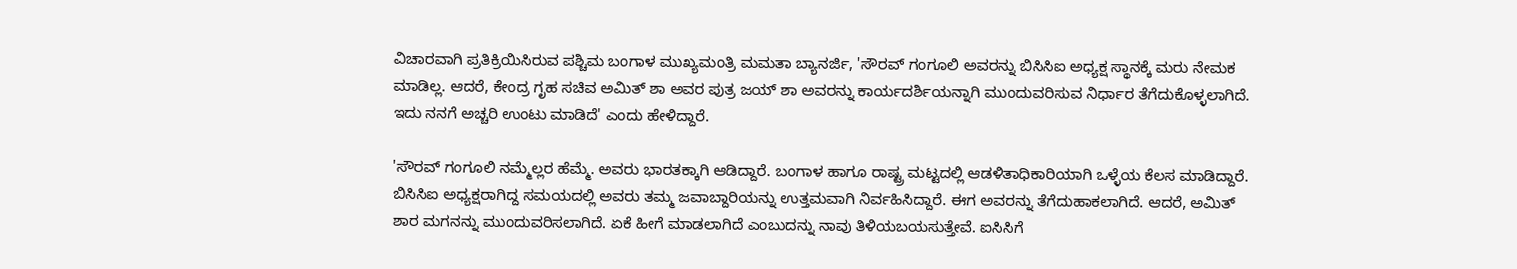ವಿಚಾರವಾಗಿ ಪ್ರತಿಕ್ರಿಯಿಸಿರುವ ಪಶ್ಚಿಮ ಬಂಗಾಳ ಮುಖ್ಯಮಂತ್ರಿ ಮಮತಾ ಬ್ಯಾನರ್ಜಿ, 'ಸೌರವ್‌ ಗಂಗೂಲಿ ಅವರನ್ನು ಬಿಸಿಸಿಐ ಅಧ್ಯಕ್ಷ ಸ್ಥಾನಕ್ಕೆ ಮರು ನೇಮಕ ಮಾಡಿಲ್ಲ. ಆದರೆ, ಕೇಂದ್ರ ಗೃಹ ಸಚಿವ ಅಮಿತ್‌ ಶಾ ಅವರ ಪುತ್ರ ಜಯ್‌ ಶಾ ಅವರನ್ನು ಕಾರ್ಯದರ್ಶಿಯನ್ನಾಗಿ ಮುಂದುವರಿಸುವ ನಿರ್ಧಾರ ತೆಗೆದುಕೊಳ್ಳಲಾಗಿದೆ. ಇದು ನನಗೆ ಅಚ್ಚರಿ ಉಂಟು ಮಾಡಿದೆ' ಎಂದು ಹೇಳಿದ್ದಾರೆ.

'ಸೌರವ್‌ ಗಂಗೂಲಿ ನಮ್ಮೆಲ್ಲರ ಹೆಮ್ಮೆ. ಅವರು ಭಾರತಕ್ಕಾಗಿ ಆಡಿದ್ದಾರೆ. ಬಂಗಾಳ ಹಾಗೂ ರಾಷ್ಟ್ರ ಮಟ್ಟದಲ್ಲಿ ಆಡಳಿತಾಧಿಕಾರಿಯಾಗಿ ಒಳ್ಳೆಯ ಕೆಲಸ ಮಾಡಿದ್ದಾರೆ. ಬಿಸಿಸಿಐ ಅಧ್ಯಕ್ಷರಾಗಿದ್ದ ಸಮಯದಲ್ಲಿ ಅವರು ತಮ್ಮ ಜವಾಬ್ದಾರಿಯನ್ನು ಉತ್ತಮವಾಗಿ ನಿರ್ವಹಿಸಿದ್ದಾರೆ. ಈಗ ಅವರನ್ನು ತೆಗೆದುಹಾಕಲಾಗಿದೆ. ಆದರೆ, ಅಮಿತ್‌ ಶಾರ ಮಗನನ್ನು ಮುಂದುವರಿಸಲಾಗಿದೆ. ಏಕೆ ಹೀಗೆ ಮಾಡಲಾಗಿದೆ ಎಂಬುದನ್ನು ನಾವು ತಿಳಿಯಬಯಸುತ್ತೇವೆ. ಐಸಿಸಿಗೆ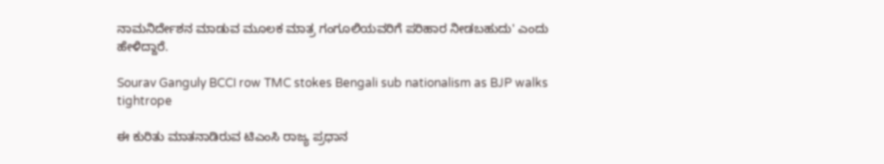ನಾಮನಿರ್ದೇಶನ ಮಾಡುವ ಮೂಲಕ ಮಾತ್ರ ಗಂಗೂಲಿಯವರಿಗೆ ಪರಿಹಾರ ನೀಡಬಹುದು' ಎಂದು ಹೇಳಿದ್ದಾರೆ.

Sourav Ganguly BCCI row TMC stokes Bengali sub nationalism as BJP walks tightrope

ಈ ಕುರಿತು ಮಾತನಾಡಿರುವ ಟಿಎಂಸಿ ರಾಜ್ಯ ಪ್ರಧಾನ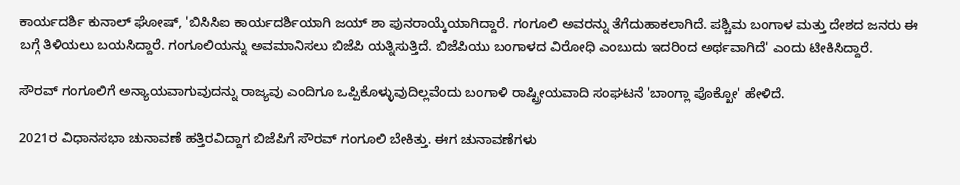ಕಾರ್ಯದರ್ಶಿ ಕುನಾಲ್ ಘೋಷ್, 'ಬಿಸಿಸಿಐ ಕಾರ್ಯದರ್ಶಿಯಾಗಿ ಜಯ್‌ ಶಾ ಪುನರಾಯ್ಕೆಯಾಗಿದ್ದಾರೆ. ಗಂಗೂಲಿ ಅವರನ್ನು ತೆಗೆದುಹಾಕಲಾಗಿದೆ. ಪಶ್ಚಿಮ ಬಂಗಾಳ ಮತ್ತು ದೇಶದ ಜನರು ಈ ಬಗ್ಗೆ ತಿಳಿಯಲು ಬಯಸಿದ್ದಾರೆ. ಗಂಗೂಲಿಯನ್ನು ಅವಮಾನಿಸಲು ಬಿಜೆಪಿ ಯತ್ನಿಸುತ್ತಿದೆ. ಬಿಜೆಪಿಯು ಬಂಗಾಳದ ವಿರೋಧಿ ಎಂಬುದು ಇದರಿಂದ ಅರ್ಥವಾಗಿದೆ' ಎಂದು ಟೀಕಿಸಿದ್ದಾರೆ.

ಸೌರವ್ ಗಂಗೂಲಿಗೆ ಅನ್ಯಾಯವಾಗುವುದನ್ನು ರಾಜ್ಯವು ಎಂದಿಗೂ ಒಪ್ಪಿಕೊಳ್ಳುವುದಿಲ್ಲವೆಂದು ಬಂಗಾಳಿ ರಾಷ್ಟ್ರೀಯವಾದಿ ಸಂಘಟನೆ 'ಬಾಂಗ್ಲಾ ಪೊಕ್ಖೋ' ಹೇಳಿದೆ.

2021ರ ವಿಧಾನಸಭಾ ಚುನಾವಣೆ ಹತ್ತಿರವಿದ್ದಾಗ ಬಿಜೆಪಿಗೆ ಸೌರವ್‌ ಗಂಗೂಲಿ ಬೇಕಿತ್ತು. ಈಗ ಚುನಾವಣೆಗಳು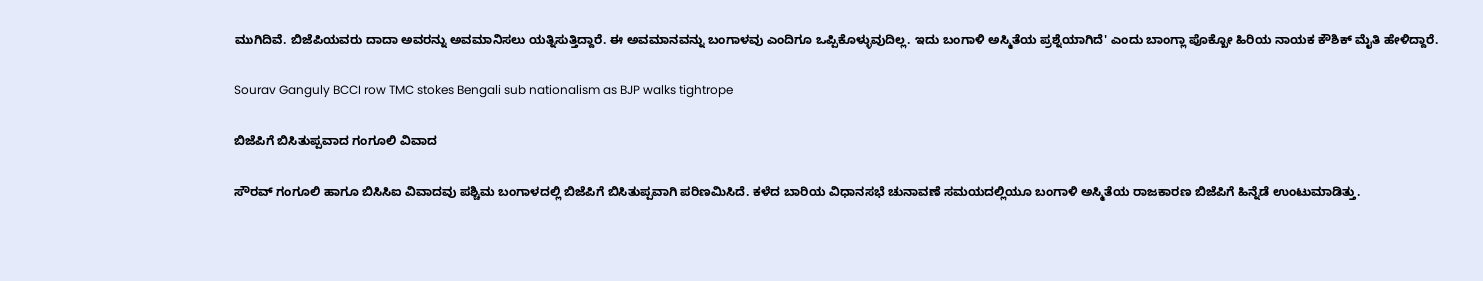ಮುಗಿದಿವೆ. ಬಿಜೆಪಿಯವರು ದಾದಾ ಅವರನ್ನು ಅವಮಾನಿಸಲು ಯತ್ನಿಸುತ್ತಿದ್ದಾರೆ. ಈ ಅವಮಾನವನ್ನು ಬಂಗಾಳವು ಎಂದಿಗೂ ಒಪ್ಪಿಕೊಳ್ಳುವುದಿಲ್ಲ. ಇದು ಬಂಗಾಳಿ ಅಸ್ಮಿತೆಯ ಪ್ರಶ್ನೆಯಾಗಿದೆ' ಎಂದು ಬಾಂಗ್ಲಾ ಪೊಕ್ಖೋ ಹಿರಿಯ ನಾಯಕ ಕೌಶಿಕ್ ಮೈತಿ ಹೇಳಿದ್ದಾರೆ.

Sourav Ganguly BCCI row TMC stokes Bengali sub nationalism as BJP walks tightrope

ಬಿಜೆಪಿಗೆ ಬಿಸಿತುಪ್ಪವಾದ ಗಂಗೂಲಿ ವಿವಾದ

ಸೌರವ್‌ ಗಂಗೂಲಿ ಹಾಗೂ ಬಿಸಿಸಿಐ ವಿವಾದವು ಪಶ್ಚಿಮ ಬಂಗಾಳದಲ್ಲಿ ಬಿಜೆಪಿಗೆ ಬಿಸಿತುಪ್ಪವಾಗಿ ಪರಿಣಮಿಸಿದೆ. ಕಳೆದ ಬಾರಿಯ ವಿಧಾನಸಭೆ ಚುನಾವಣೆ ಸಮಯದಲ್ಲಿಯೂ ಬಂಗಾಳಿ ಅಸ್ಮಿತೆಯ ರಾಜಕಾರಣ ಬಿಜೆಪಿಗೆ ಹಿನ್ನೆಡೆ ಉಂಟುಮಾಡಿತ್ತು.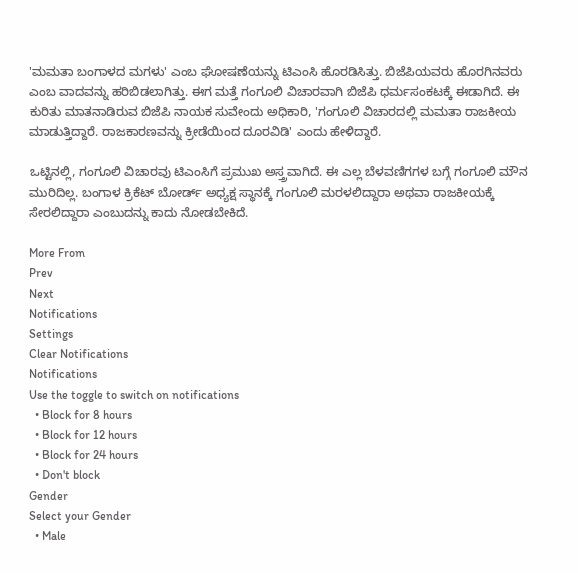'ಮಮತಾ ಬಂಗಾಳದ ಮಗಳು' ಎಂಬ ಘೋಷಣೆಯನ್ನು ಟಿಎಂಸಿ ಹೊರಡಿಸಿತ್ತು. ಬಿಜೆಪಿಯವರು ಹೊರಗಿನವರು ಎಂಬ ವಾದವನ್ನು ಹರಿಬಿಡಲಾಗಿತ್ತು. ಈಗ ಮತ್ತೆ ಗಂಗೂಲಿ ವಿಚಾರವಾಗಿ ಬಿಜೆಪಿ ಧರ್ಮಸಂಕಟಕ್ಕೆ ಈಡಾಗಿದೆ. ಈ ಕುರಿತು ಮಾತನಾಡಿರುವ ಬಿಜೆಪಿ ನಾಯಕ ಸುವೇಂದು ಅಧಿಕಾರಿ, 'ಗಂಗೂಲಿ ವಿಚಾರದಲ್ಲಿ ಮಮತಾ ರಾಜಕೀಯ ಮಾಡುತ್ತಿದ್ದಾರೆ. ರಾಜಕಾರಣವನ್ನು ಕ್ರೀಡೆಯಿಂದ ದೂರವಿಡಿ' ಎಂದು ಹೇಳಿದ್ದಾರೆ.

ಒಟ್ಟಿನಲ್ಲಿ, ಗಂಗೂಲಿ ವಿಚಾರವು ಟಿಎಂಸಿಗೆ ಪ್ರಮುಖ ಅಸ್ತ್ರವಾಗಿದೆ. ಈ ಎಲ್ಲ ಬೆಳವಣಿಗಗಳ ಬಗ್ಗೆ ಗಂಗೂಲಿ ಮೌನ ಮುರಿದಿಲ್ಲ. ಬಂಗಾಳ ಕ್ರಿಕೆಟ್‌ ಬೋರ್ಡ್‌ ಅಧ್ಯಕ್ಷ ಸ್ಥಾನಕ್ಕೆ ಗಂಗೂಲಿ ಮರಳಲಿದ್ದಾರಾ ಅಥವಾ ರಾಜಕೀಯಕ್ಕೆ ಸೇರಲಿದ್ದಾರಾ ಎಂಬುದನ್ನು ಕಾದು ನೋಡಬೇಕಿದೆ.

More From
Prev
Next
Notifications
Settings
Clear Notifications
Notifications
Use the toggle to switch on notifications
  • Block for 8 hours
  • Block for 12 hours
  • Block for 24 hours
  • Don't block
Gender
Select your Gender
  • Male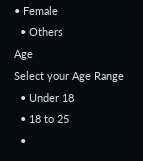• Female
  • Others
Age
Select your Age Range
  • Under 18
  • 18 to 25
  •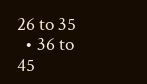26 to 35
  • 36 to 45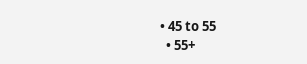• 45 to 55
  • 55+